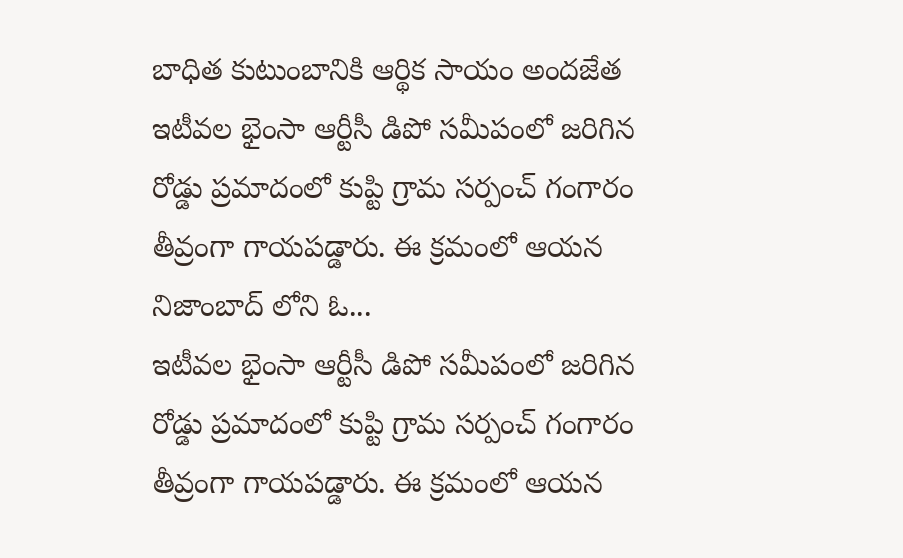బాధిత కుటుంబానికి ఆర్థిక సాయం అందజేత
ఇటీవల భైంసా ఆర్టీసీ డిపో సమీపంలో జరిగిన రోడ్డు ప్రమాదంలో కుప్టి గ్రామ సర్పంచ్ గంగారం తీవ్రంగా గాయపడ్డారు. ఈ క్రమంలో ఆయన నిజాంబాద్ లోని ఓ...
ఇటీవల భైంసా ఆర్టీసీ డిపో సమీపంలో జరిగిన రోడ్డు ప్రమాదంలో కుప్టి గ్రామ సర్పంచ్ గంగారం తీవ్రంగా గాయపడ్డారు. ఈ క్రమంలో ఆయన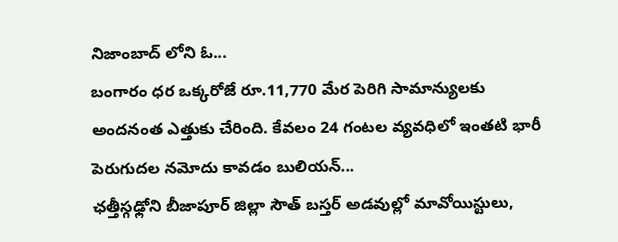నిజాంబాద్ లోని ఓ...
బంగారం ధర ఒక్కరోజే రూ.11,770 మేర పెరిగి సామాన్యులకు అందనంత ఎత్తుకు చేరింది. కేవలం 24 గంటల వ్యవధిలో ఇంతటి భారీ పెరుగుదల నమోదు కావడం బులియన్...
ఛత్తీస్గఢ్లోని బీజాపూర్ జిల్లా సౌత్ బస్తర్ అడవుల్లో మావోయిస్టులు,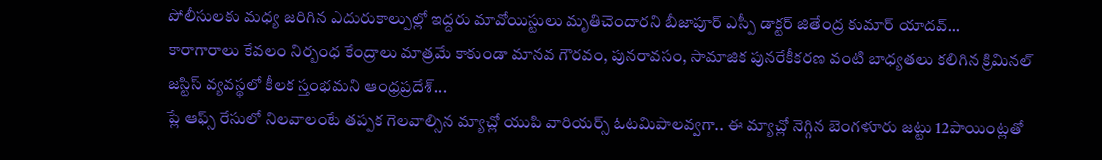పోలీసులకు మధ్య జరిగిన ఎదురుకాల్పుల్లో ఇద్దరు మావోయిస్టులు మృతిచెందారని బీజాపూర్ ఎస్పీ డాక్టర్ జితేంద్ర కుమార్ యాదవ్...
కారాగారాలు కేవలం నిర్బంధ కేంద్రాలు మాత్రమే కాకుండా మానవ గౌరవం, పునరావసం, సామాజిక పునరేకీకరణ వంటి బాధ్యతలు కలిగిన క్రిమినల్ జస్టిస్ వ్యవస్థలో కీలక స్తంభమని ఆంధ్రప్రదేశ్...
ప్లే ఆఫ్స్ రేసులో నిలవాలంటే తప్పక గెలవాల్సిన మ్యాచ్లో యుపి వారియర్స్ ఓటమిపాలవ్వగా.. ఈ మ్యాచ్లో నెగ్గిన బెంగళూరు జట్టు 12పాయింట్లతో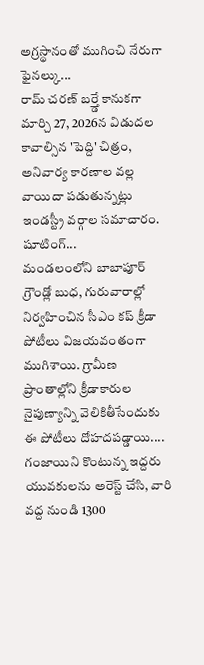అగ్రస్థానంతో ముగించి నేరుగా ఫైనల్కు...
రామ్ చరణ్ బర్త్డే కానుకగా మార్చి 27, 2026న విడుదల కావాల్సిన 'పెద్ది' చిత్రం, అనివార్య కారణాల వల్ల వాయిదా పడుతున్నట్లు ఇండస్ట్రీ వర్గాల సమాచారం. షూటింగ్...
మండలంలోని బాబాపూర్ గ్రౌండ్లో బుధ, గురువారాల్లో నిర్వహించిన సీఎం కప్ క్రీడా పోటీలు విజయవంతంగా ముగిశాయి. గ్రామీణ ప్రాంతాల్లోని క్రీడాకారుల నైపుణ్యాన్ని వెలికితీసేందుకు ఈ పోటీలు దోహదపడ్డాయి....
గంజాయిని కొంటున్న ఇద్దరు యువకులను అరెస్ట్ చేసి, వారి వద్ద నుండి 1300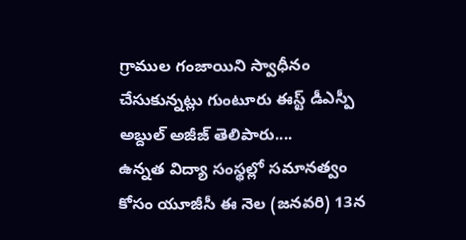గ్రాముల గంజాయిని స్వాధీనం చేసుకున్నట్లు గుంటూరు ఈస్ట్ డీఎస్పీ అబ్దుల్ అజీజ్ తెలిపారు....
ఉన్నత విద్యా సంస్థల్లో సమానత్వం కోసం యూజీసీ ఈ నెల (జనవరి) 13న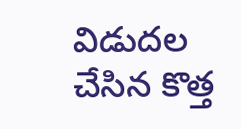విడుదల చేసిన కొత్త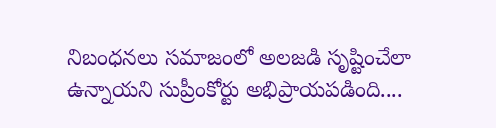నిబంధనలు సమాజంలో అలజడి సృష్టించేలా ఉన్నాయని సుప్రీంకోర్టు అభిప్రాయపడింది....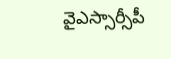వైఎస్సార్సీపీ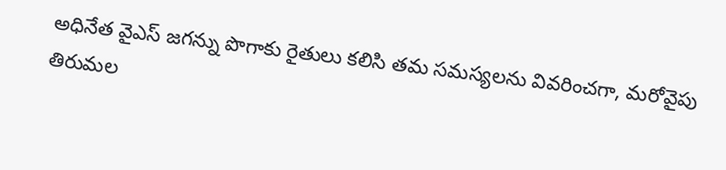అధినేత వైఎస్ జగన్ను పొగాకు రైతులు కలిసి తమ సమస్యలను వివరించగా, మరోవైపు తిరుమల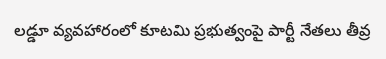లడ్డూ వ్యవహారంలో కూటమి ప్రభుత్వంపై పార్టీ నేతలు తీవ్ర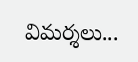విమర్శలు...